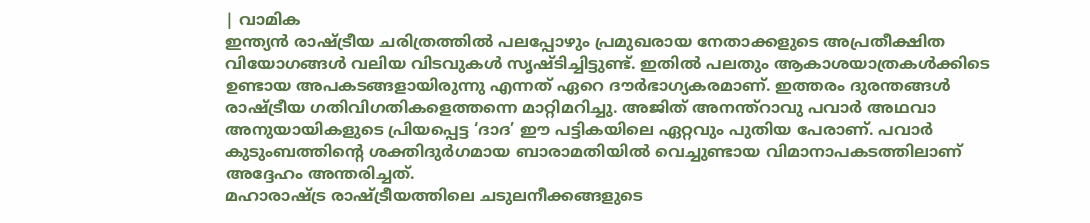| വാമിക
ഇന്ത്യൻ രാഷ്ട്രീയ ചരിത്രത്തിൽ പലപ്പോഴും പ്രമുഖരായ നേതാക്കളുടെ അപ്രതീക്ഷിത വിയോഗങ്ങൾ വലിയ വിടവുകൾ സൃഷ്ടിച്ചിട്ടുണ്ട്. ഇതിൽ പലതും ആകാശയാത്രകൾക്കിടെ ഉണ്ടായ അപകടങ്ങളായിരുന്നു എന്നത് ഏറെ ദൗർഭാഗ്യകരമാണ്. ഇത്തരം ദുരന്തങ്ങൾ രാഷ്ട്രീയ ഗതിവിഗതികളെത്തന്നെ മാറ്റിമറിച്ചു. അജിത് അനന്ത്റാവു പവാർ അഥവാ അനുയായികളുടെ പ്രിയപ്പെട്ട ‘ദാദ’ ഈ പട്ടികയിലെ ഏറ്റവും പുതിയ പേരാണ്. പവാർ കുടുംബത്തിന്റെ ശക്തിദുർഗമായ ബാരാമതിയിൽ വെച്ചുണ്ടായ വിമാനാപകടത്തിലാണ് അദ്ദേഹം അന്തരിച്ചത്.
മഹാരാഷ്ട്ര രാഷ്ട്രീയത്തിലെ ചടുലനീക്കങ്ങളുടെ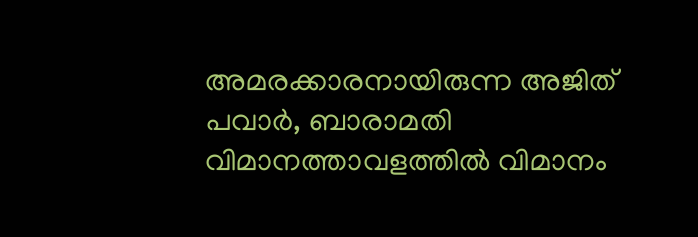അമരക്കാരനായിരുന്ന അജിത് പവാർ, ബാരാമതി വിമാനത്താവളത്തിൽ വിമാനം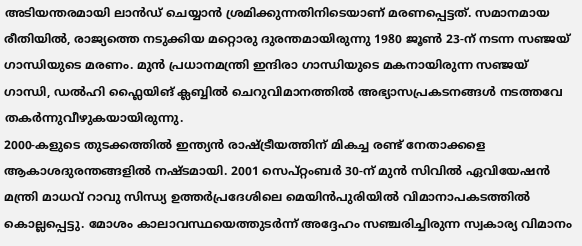അടിയന്തരമായി ലാൻഡ് ചെയ്യാൻ ശ്രമിക്കുന്നതിനിടെയാണ് മരണപ്പെട്ടത്. സമാനമായ രീതിയിൽ, രാജ്യത്തെ നടുക്കിയ മറ്റൊരു ദുരന്തമായിരുന്നു 1980 ജൂൺ 23-ന് നടന്ന സഞ്ജയ് ഗാന്ധിയുടെ മരണം. മുൻ പ്രധാനമന്ത്രി ഇന്ദിരാ ഗാന്ധിയുടെ മകനായിരുന്ന സഞ്ജയ് ഗാന്ധി, ഡൽഹി ഫ്ലൈയിങ് ക്ലബ്ബിൽ ചെറുവിമാനത്തിൽ അഭ്യാസപ്രകടനങ്ങൾ നടത്തവേ തകർന്നുവീഴുകയായിരുന്നു.
2000-കളുടെ തുടക്കത്തിൽ ഇന്ത്യൻ രാഷ്ട്രീയത്തിന് മികച്ച രണ്ട് നേതാക്കളെ ആകാശദുരന്തങ്ങളിൽ നഷ്ടമായി. 2001 സെപ്റ്റംബർ 30-ന് മുൻ സിവിൽ ഏവിയേഷൻ മന്ത്രി മാധവ് റാവു സിന്ധ്യ ഉത്തർപ്രദേശിലെ മെയിൻപുരിയിൽ വിമാനാപകടത്തിൽ കൊല്ലപ്പെട്ടു. മോശം കാലാവസ്ഥയെത്തുടർന്ന് അദ്ദേഹം സഞ്ചരിച്ചിരുന്ന സ്വകാര്യ വിമാനം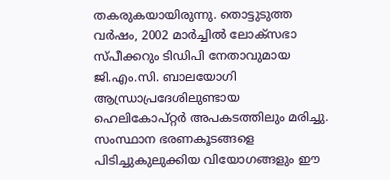തകരുകയായിരുന്നു. തൊട്ടുടുത്ത വർഷം, 2002 മാർച്ചിൽ ലോക്സഭാ സ്പീക്കറും ടിഡിപി നേതാവുമായ ജി.എം.സി. ബാലയോഗി ആന്ധ്രാപ്രദേശിലുണ്ടായ ഹെലികോപ്റ്റർ അപകടത്തിലും മരിച്ചു.
സംസ്ഥാന ഭരണകൂടങ്ങളെ പിടിച്ചുകുലുക്കിയ വിയോഗങ്ങളും ഈ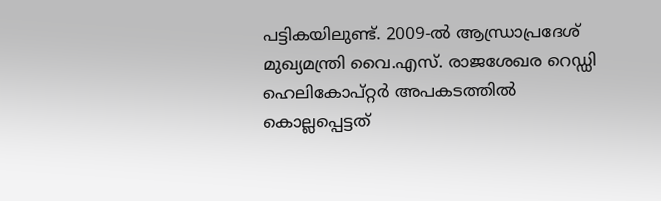പട്ടികയിലുണ്ട്. 2009-ൽ ആന്ധ്രാപ്രദേശ് മുഖ്യമന്ത്രി വൈ.എസ്. രാജശേഖര റെഡ്ഡി ഹെലികോപ്റ്റർ അപകടത്തിൽ കൊല്ലപ്പെട്ടത്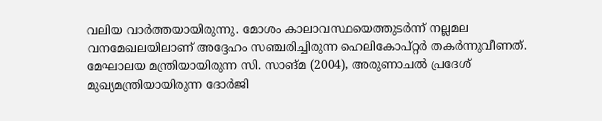വലിയ വാർത്തയായിരുന്നു. മോശം കാലാവസ്ഥയെത്തുടർന്ന് നല്ലമല വനമേഖലയിലാണ് അദ്ദേഹം സഞ്ചരിച്ചിരുന്ന ഹെലികോപ്റ്റർ തകർന്നുവീണത്. മേഘാലയ മന്ത്രിയായിരുന്ന സി. സാങ്മ (2004), അരുണാചൽ പ്രദേശ് മുഖ്യമന്ത്രിയായിരുന്ന ദോർജി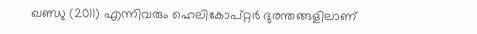ഖണ്ഡു (2011) എന്നിവരും ഹെലികോപ്റ്റർ ദുരന്തങ്ങളിലാണ്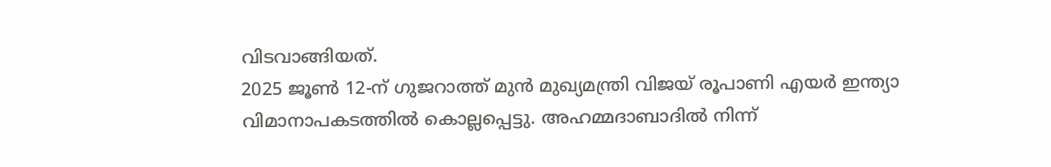വിടവാങ്ങിയത്.
2025 ജൂൺ 12-ന് ഗുജറാത്ത് മുൻ മുഖ്യമന്ത്രി വിജയ് രൂപാണി എയർ ഇന്ത്യാ വിമാനാപകടത്തിൽ കൊല്ലപ്പെട്ടു. അഹമ്മദാബാദിൽ നിന്ന്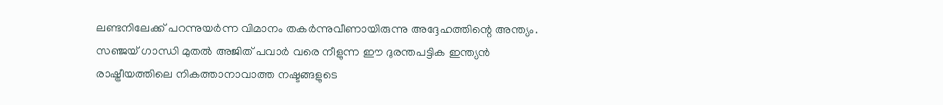ലണ്ടനിലേക്ക് പറന്നുയർന്ന വിമാനം തകർന്നുവീണായിരുന്നു അദ്ദേഹത്തിന്റെ അന്ത്യം. സഞ്ജയ് ഗാന്ധി മുതൽ അജിത് പവാർ വരെ നീളുന്ന ഈ ദുരന്തപട്ടിക ഇന്ത്യൻ രാഷ്ട്രീയത്തിലെ നികത്താനാവാത്ത നഷ്ടങ്ങളുടെ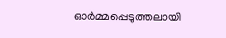ഓർമ്മപ്പെടുത്തലായി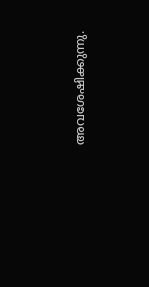അവശേഷിക്കുന്നു.